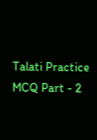Talati Practice MCQ Part - 2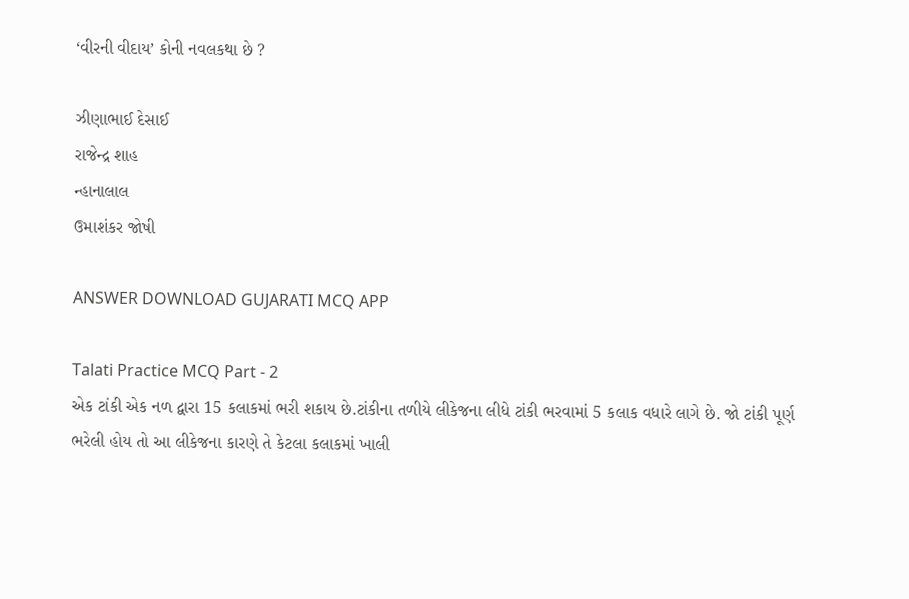‘વીરની વીદાય’ કોની નવલકથા છે ?

ઝીણાભાઈ દેસાઈ
રાજેન્દ્ર શાહ
ન્હાનાલાલ
ઉમાશંકર જોષી

ANSWER DOWNLOAD GUJARATI MCQ APP

Talati Practice MCQ Part - 2
એક ટાંકી એક નળ દ્વારા 15 કલાકમાં ભરી શકાય છે.ટાંકીના તળીયે લીકેજના લીધે ટાંકી ભરવામાં 5 કલાક વધારે લાગે છે. જો ટાંકી પૂર્ણ ભરેલી હોય તો આ લીકેજના કારણે તે કેટલા કલાકમાં ખાલી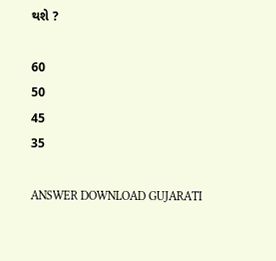થશે ?

60
50
45
35

ANSWER DOWNLOAD GUJARATI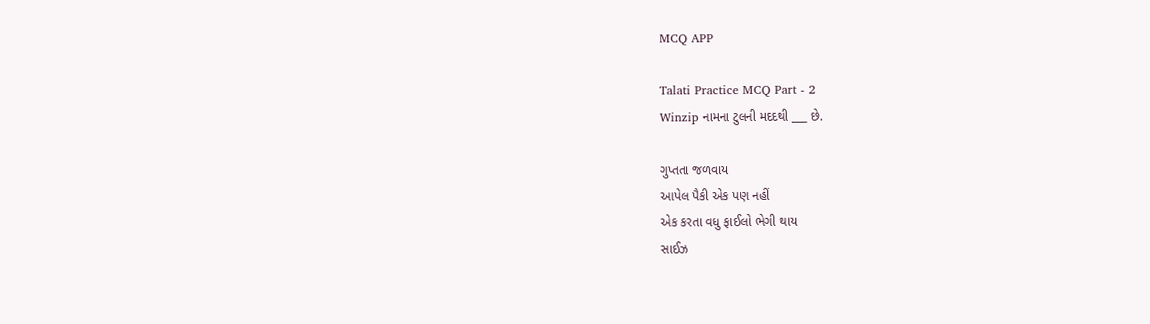MCQ APP

Talati Practice MCQ Part - 2
Winzip નામના ટુલની મદદથી ___ છે.

ગુપ્તતા જળવાય
આપેલ પૈકી એક પણ નહીં
એક કરતા વધુ ફાઈલો ભેગી થાય
સાઈઝ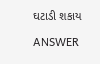ઘટાડી શકાય

ANSWER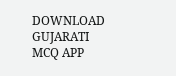DOWNLOAD GUJARATI MCQ APP